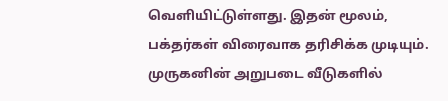வெளியிட்டுள்ளது. இதன் மூலம், பக்தர்கள் விரைவாக தரிசிக்க முடியும். முருகனின் அறுபடை வீடுகளில்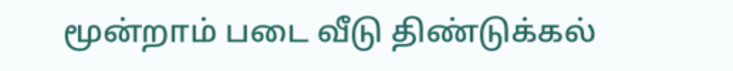மூன்றாம் படை வீடு திண்டுக்கல்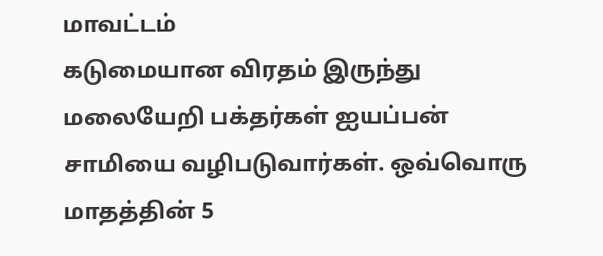மாவட்டம்
கடுமையான விரதம் இருந்து மலையேறி பக்தர்கள் ஐயப்பன் சாமியை வழிபடுவார்கள். ஒவ்வொரு மாதத்தின் 5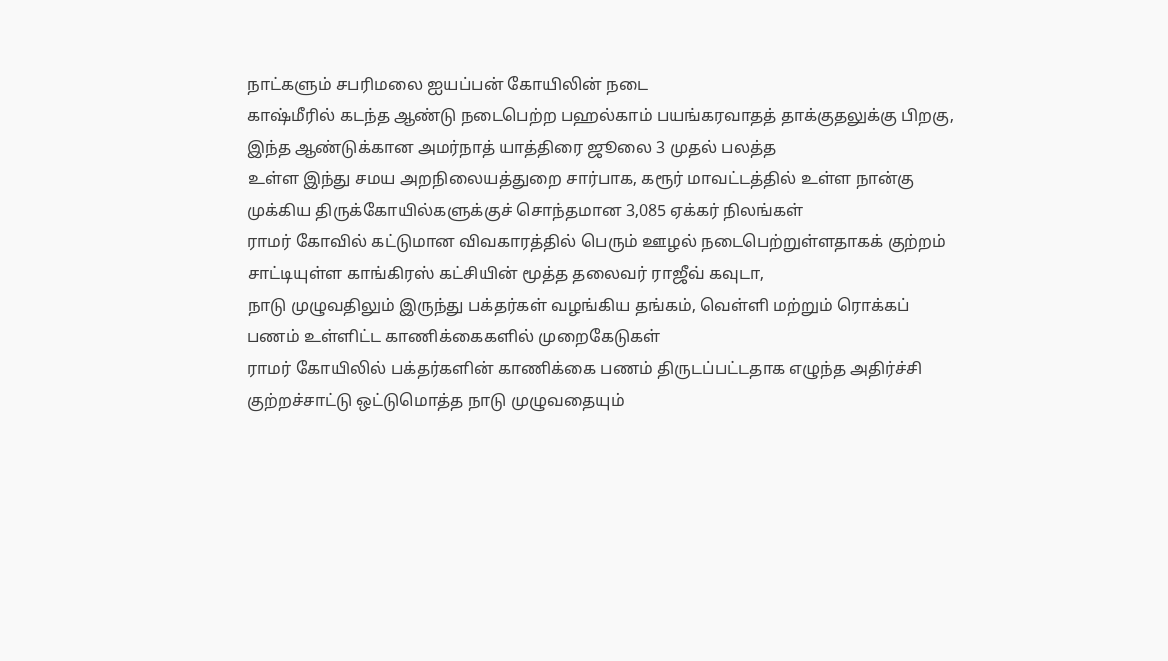நாட்களும் சபரிமலை ஐயப்பன் கோயிலின் நடை
காஷ்மீரில் கடந்த ஆண்டு நடைபெற்ற பஹல்காம் பயங்கரவாதத் தாக்குதலுக்கு பிறகு, இந்த ஆண்டுக்கான அமர்நாத் யாத்திரை ஜூலை 3 முதல் பலத்த
உள்ள இந்து சமய அறநிலையத்துறை சார்பாக, கரூர் மாவட்டத்தில் உள்ள நான்கு முக்கிய திருக்கோயில்களுக்குச் சொந்தமான 3,085 ஏக்கர் நிலங்கள்
ராமர் கோவில் கட்டுமான விவகாரத்தில் பெரும் ஊழல் நடைபெற்றுள்ளதாகக் குற்றம் சாட்டியுள்ள காங்கிரஸ் கட்சியின் மூத்த தலைவர் ராஜீவ் கவுடா,
நாடு முழுவதிலும் இருந்து பக்தர்கள் வழங்கிய தங்கம், வெள்ளி மற்றும் ரொக்கப் பணம் உள்ளிட்ட காணிக்கைகளில் முறைகேடுகள்
ராமர் கோயிலில் பக்தர்களின் காணிக்கை பணம் திருடப்பட்டதாக எழுந்த அதிர்ச்சி குற்றச்சாட்டு ஒட்டுமொத்த நாடு முழுவதையும்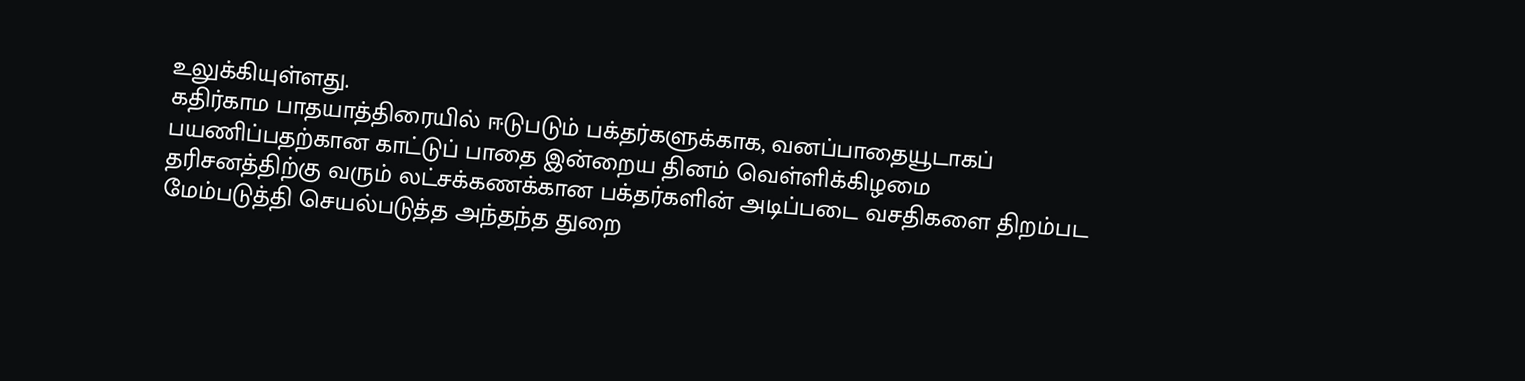உலுக்கியுள்ளது.
கதிர்காம பாதயாத்திரையில் ஈடுபடும் பக்தர்களுக்காக, வனப்பாதையூடாகப் பயணிப்பதற்கான காட்டுப் பாதை இன்றைய தினம் வெள்ளிக்கிழமை
தரிசனத்திற்கு வரும் லட்சக்கணக்கான பக்தர்களின் அடிப்படை வசதிகளை திறம்பட மேம்படுத்தி செயல்படுத்த அந்தந்த துறை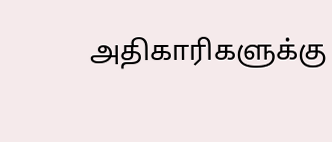அதிகாரிகளுக்கு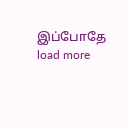இப்போதே
load more